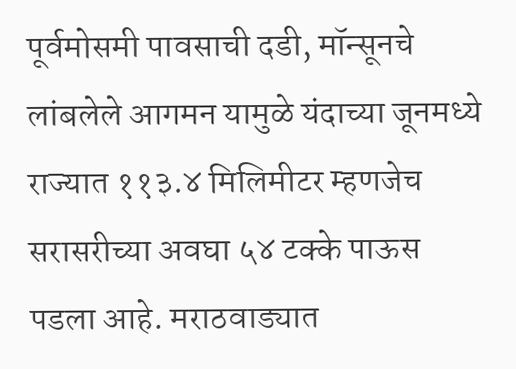पूर्वमोसमी पावसाची दडी, मॉन्सूनचे लांबलेले आगमन यामुळे यंदाच्या जूनमध्ये राज्यात ११३.४ मिलिमीटर म्हणजेच सरासरीच्या अवघा ५४ टक्के पाऊस पडला आहे. मराठवाड्यात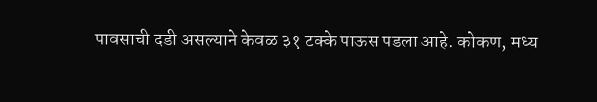पावसाची दडी असल्याने केवळ ३१ टक्के पाऊस पडला आहे. कोकण, मध्य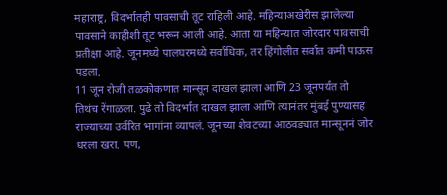महाराष्ट्र, विदर्भातही पावसाची तूट राहिली आहे. महिन्याअखेरीस झालेल्या पावसाने काहीशी तूट भरून आली आहे. आता या महिन्यात जोरदार पावसाची प्रतीक्षा आहे. जूनमध्ये पालघरमध्ये सर्वाधिक, तर हिंगोलीत सर्वात कमी पाऊस पडला.
11 जून रोजी तळकोकणात मान्सून दाखल झाला आणि 23 जूनपर्यंत तो तिथंच रेंगाळला. पुढे तो विदर्भात दाखल झाला आणि त्यानंतर मुंबई पुण्यासह राज्याच्या उर्वरित भागांना व्यापलं. जूनच्या शेवटच्या आठवड्यात मान्सूननं जोर धरला खरा. पण,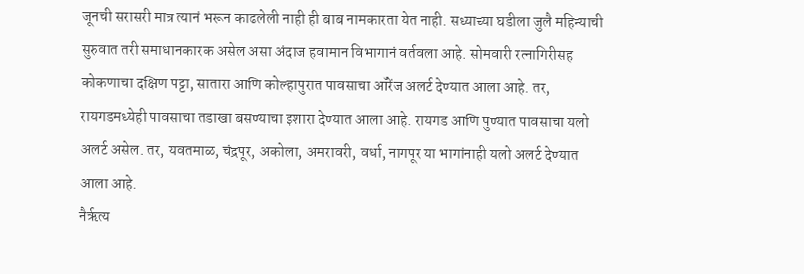जूनची सरासरी मात्र त्यानं भरून काढलेली नाही ही बाब नामकारता येत नाही. सध्याच्या घडीला जुलै महिन्याची सुरुवात तरी समाधानकारक असेल असा अंदाज हवामान विभागानं वर्तवला आहे. सोमवारी रत्नागिरीसह कोकणाचा दक्षिण पट्टा, सातारा आणि कोल्हापुरात पावसाचा ऑरेंज अलर्ट देण्यात आला आहे. तर, रायगडमध्येही पावसाचा तडाखा बसण्याचा इशारा देण्यात आला आहे. रायगड आणि पुण्यात पावसाचा यलो अलर्ट असेल. तर, यवतमाळ, चंद्रपूर, अकोला, अमरावरी, वर्धा, नागपूर या भागांनाही यलो अलर्ट देण्यात आला आहे.
नैर्ऋत्य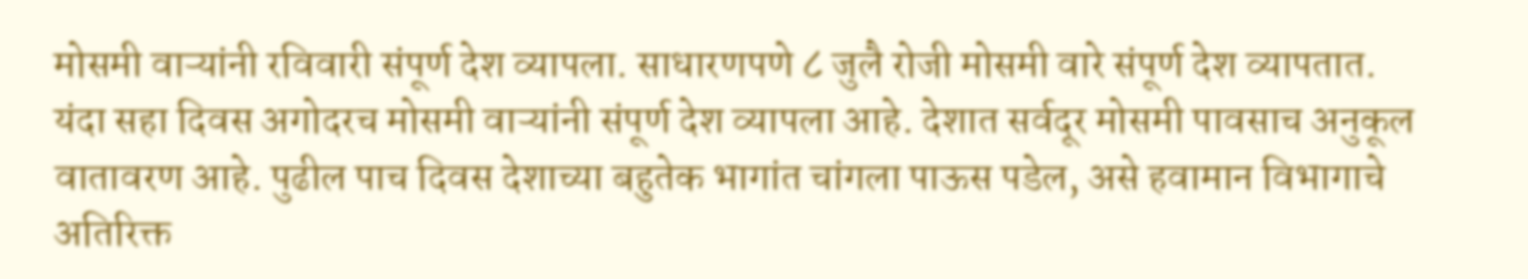मोसमी वाऱ्यांनी रविवारी संपूर्ण देश व्यापला. साधारणपणे ८ जुलै रोजी मोसमी वारे संपूर्ण देश व्यापतात. यंदा सहा दिवस अगोदरच मोसमी वाऱ्यांनी संपूर्ण देश व्यापला आहे. देशात सर्वदूर मोसमी पावसाच अनुकूल वातावरण आहे. पुढील पाच दिवस देशाच्या बहुतेक भागांत चांगला पाऊस पडेल, असे हवामान विभागाचे अतिरिक्त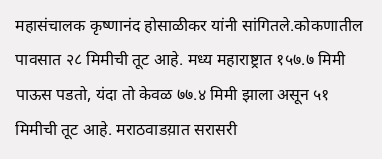महासंचालक कृष्णानंद होसाळीकर यांनी सांगितले.कोकणातील पावसात २८ मिमीची तूट आहे. मध्य महाराष्ट्रात १५७.७ मिमी पाऊस पडतो, यंदा तो केवळ ७७.४ मिमी झाला असून ५१ मिमीची तूट आहे. मराठवाडय़ात सरासरी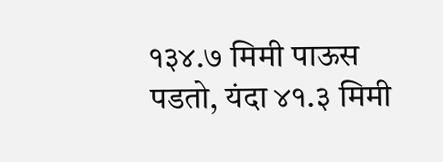१३४.७ मिमी पाऊस पडतो, यंदा ४१.३ मिमी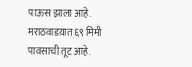पाऊस झाला आहे. मराठवाडय़ात ६९ मिमी पावसाची तूट आहे.